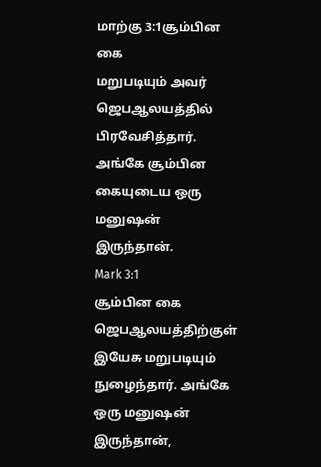மாற்கு 3:1சூம்பின கை
மறுபடியும் அவர் ஜெபஆலயத்தில் பிரவேசித்தார். அங்கே சூம்பின கையுடைய ஒரு மனுஷன் இருந்தான்.
Mark 3:1
சூம்பின கை
ஜெபஆலயத்திற்குள் இயேசு மறுபடியும் நுழைந்தார். அங்கே ஒரு மனுஷன் இருந்தான்,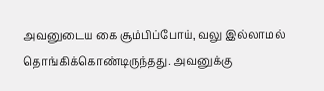அவனுடைய கை சூம்பிப்போய், வலு இல்லாமல் தொங்கிக்கொண்டிருந்தது. அவனுக்கு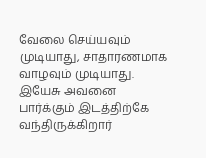வேலை செய்யவும் முடியாது, சாதாரணமாக வாழவும் முடியாது. இயேசு அவனை பார்க்கும் இடத்திற்கே வந்திருக்கிறார்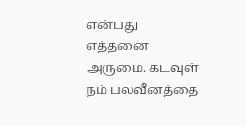என்பது எத்தனை அருமை. கடவுள் நம் பலவீனத்தை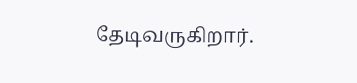தேடிவருகிறார்.